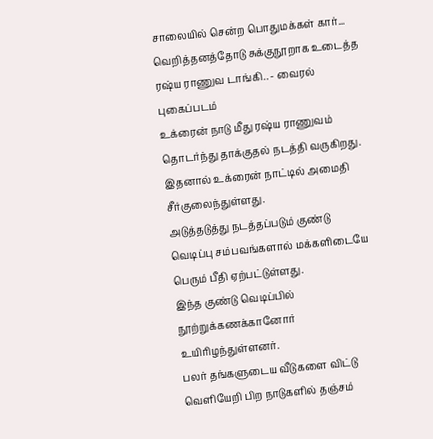சாலையில் சென்ற பொதுமக்கள் கார்... வெறித்தனத்தோடு சுக்குநூறாக உடைத்த ரஷ்ய ராணுவ டாங்கி.. - வைரல் புகைப்படம்
உக்ரைன் நாடு மீது ரஷ்ய ராணுவம் தொடர்ந்து தாக்குதல் நடத்தி வருகிறது. இதனால் உக்ரைன் நாட்டில் அமைதி சீர்குலைந்துள்ளது.
அடுத்தடுத்து நடத்தப்படும் குண்டு வெடிப்பு சம்பவங்களால் மக்களிடையே பெரும் பீதி ஏற்பட்டுள்ளது.
இந்த குண்டு வெடிப்பில் நூற்றுக்கணக்கானோர் உயிரிழந்துள்ளனர்.
பலர் தங்களுடைய வீடுகளை விட்டு வெளியேறி பிற நாடுகளில் தஞ்சம்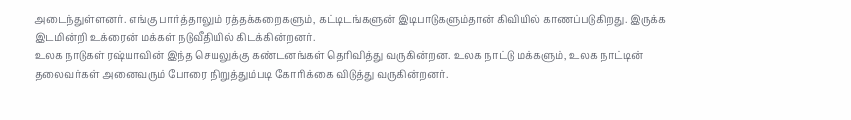அடைந்துள்ளனர். எங்கு பார்த்தாலும் ரத்தக்கறைகளும், கட்டிடங்களுன் இடிபாடுகளும்தான் கிவியில் காணப்படுகிறது. இருக்க இடமின்றி உக்ரைன் மக்கள் நடுவீதியில் கிடக்கின்றனர்.
உலக நாடுகள் ரஷ்யாவின் இந்த செயலுக்கு கண்டனங்கள் தெரிவித்து வருகின்றன. உலக நாட்டு மக்களும், உலக நாட்டின் தலைவர்கள் அனைவரும் போரை நிறுத்தும்படி கோரிக்கை விடுத்து வருகின்றனர்.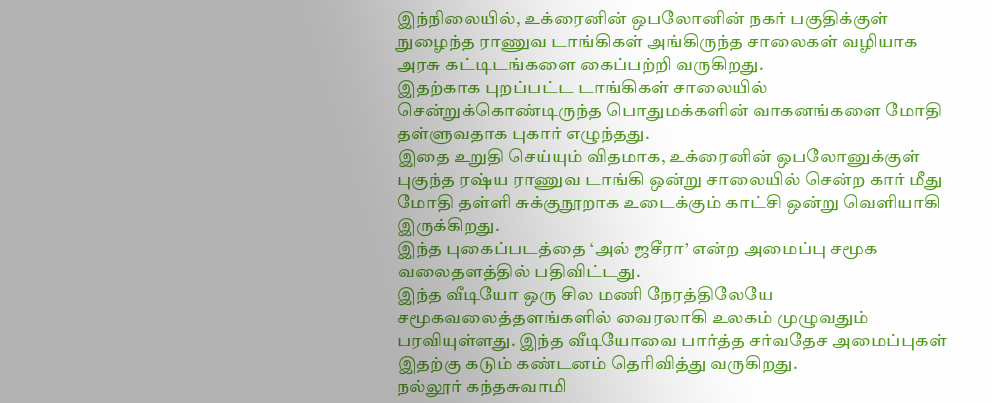இந்நிலையில், உக்ரைனின் ஒபலோனின் நகர் பகுதிக்குள் நுழைந்த ராணுவ டாங்கிகள் அங்கிருந்த சாலைகள் வழியாக அரசு கட்டிடங்களை கைப்பற்றி வருகிறது.
இதற்காக புறப்பட்ட டாங்கிகள் சாலையில் சென்றுக்கொண்டிருந்த பொதுமக்களின் வாகனங்களை மோதி தள்ளுவதாக புகார் எழுந்தது.
இதை உறுதி செய்யும் விதமாக, உக்ரைனின் ஒபலோனுக்குள் புகுந்த ரஷ்ய ராணுவ டாங்கி ஒன்று சாலையில் சென்ற கார் மீது மோதி தள்ளி சுக்குநூறாக உடைக்கும் காட்சி ஒன்று வெளியாகி இருக்கிறது.
இந்த புகைப்படத்தை ‘அல் ஜசீரா’ என்ற அமைப்பு சமூக வலைதளத்தில் பதிவிட்டது.
இந்த வீடியோ ஒரு சில மணி நேரத்திலேயே சமூகவலைத்தளங்களில் வைரலாகி உலகம் முழுவதும் பரவியுள்ளது. இந்த வீடியோவை பார்த்த சர்வதேச அமைப்புகள் இதற்கு கடும் கண்டனம் தெரிவித்து வருகிறது.
நல்லூர் கந்தசுவாமி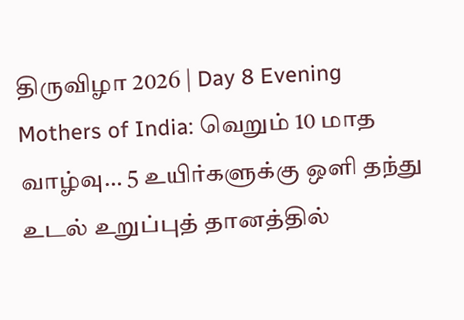திருவிழா 2026 | Day 8 Evening
Mothers of India: வெறும் 10 மாத வாழ்வு… 5 உயிர்களுக்கு ஒளி தந்து உடல் உறுப்புத் தானத்தில்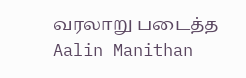வரலாறு படைத்த Aalin Manithan